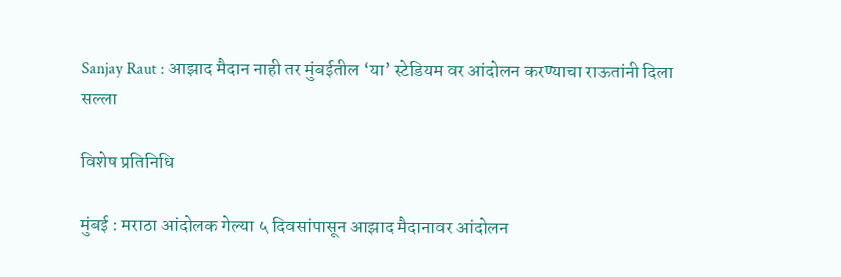Sanjay Raut : आझाद मैदान नाही तर मुंबईतील ‘या’ स्टेडियम वर आंदोलन करण्याचा राऊतांनी दिला सल्ला

विशेष प्रतिनिधि

मुंबई : मराठा आंदोलक गेल्या ५ दिवसांपासून आझाद मैदानावर आंदोलन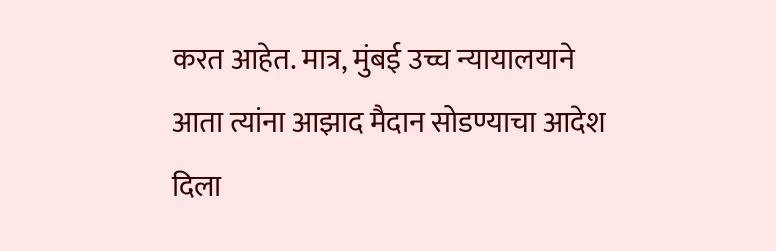करत आहेत. मात्र, मुंबई उच्च न्यायालयाने आता त्यांना आझाद मैदान सोडण्याचा आदेश दिला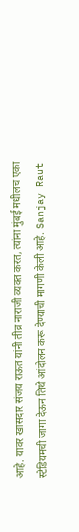आहे. यावर खासदार संजय राऊत यांनी तीव्र नाराजी व्यक्त करत, त्यांना मुंबई मधीलच एका स्टेडियमची जागा देऊन तिथे आंदोलन करू देण्याची मागणी केली आहे. Sanjay Raut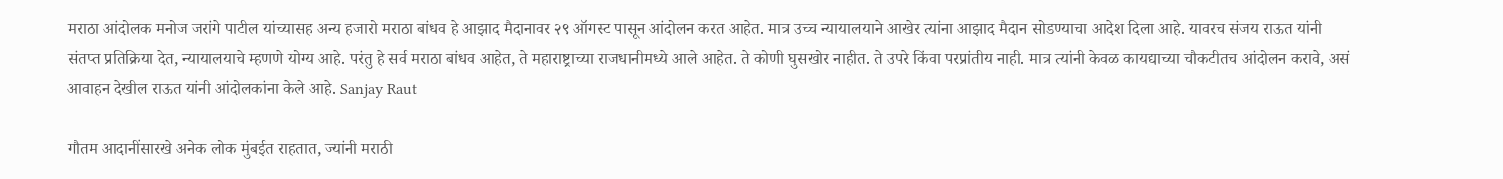मराठा आंदोलक मनोज जरांगे पाटील यांच्यासह अन्य हजारो मराठा बांधव हे आझाद मैदानावर २९ ऑगस्ट पासून आंदोलन करत आहेत. मात्र उच्च न्यायालयाने आखेर त्यांना आझाद मैदान सोडण्याचा आदेश दिला आहे. यावरच संजय राऊत यांनी संतप्त प्रतिक्रिया देत, न्यायालयाचे म्हणणे योग्य आहे. परंतु हे सर्व मराठा बांधव आहेत, ते महाराष्ट्राच्या राजधानीमध्ये आले आहेत. ते कोणी घुसखोर नाहीत. ते उपरे किंवा परप्रांतीय नाही. मात्र त्यांनी केवळ कायद्याच्या चौकटीतच आंदोलन करावे, असं आवाहन देखील राऊत यांनी आंदोलकांना केले आहे. Sanjay Raut

गौतम आदानींसारखे अनेक लोक मुंबईत राहतात, ज्यांनी मराठी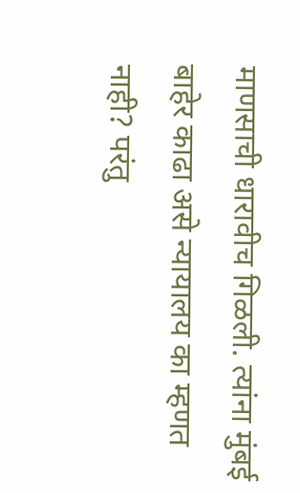माणसाची धारावीच गिळली. त्यांना मुंबई बाहेर काढा असे न्यायालय का म्हणत नाही? परंतु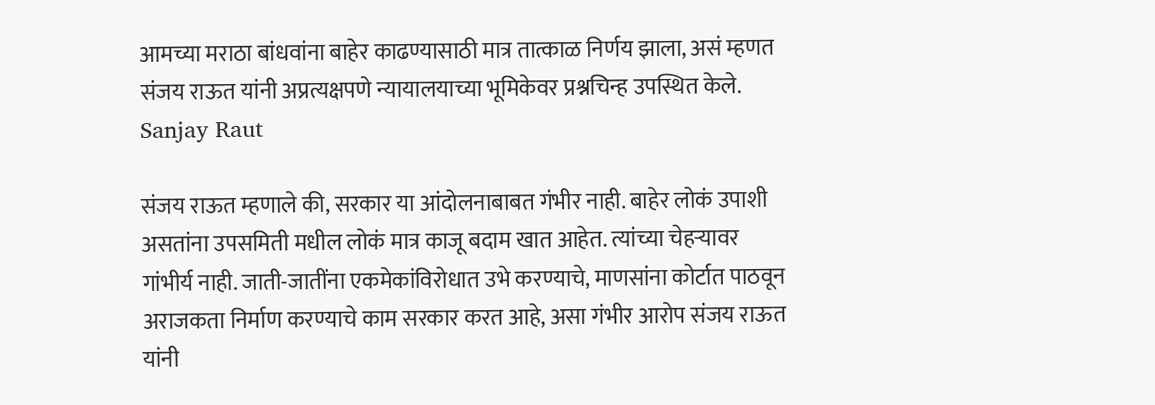आमच्या मराठा बांधवांना बाहेर काढण्यासाठी मात्र तात्काळ निर्णय झाला, असं म्हणत संजय राऊत यांनी अप्रत्यक्षपणे न्यायालयाच्या भूमिकेवर प्रश्नचिन्ह उपस्थित केले. Sanjay Raut

संजय राऊत म्हणाले की, सरकार या आंदोलनाबाबत गंभीर नाही. बाहेर लोकं उपाशी असतांना उपसमिती मधील लोकं मात्र काजू बदाम खात आहेत. त्यांच्या चेहऱ्यावर गांभीर्य नाही. जाती-जातींना एकमेकांविरोधात उभे करण्याचे, माणसांना कोर्टात पाठवून अराजकता निर्माण करण्याचे काम सरकार करत आहे, असा गंभीर आरोप संजय राऊत यांनी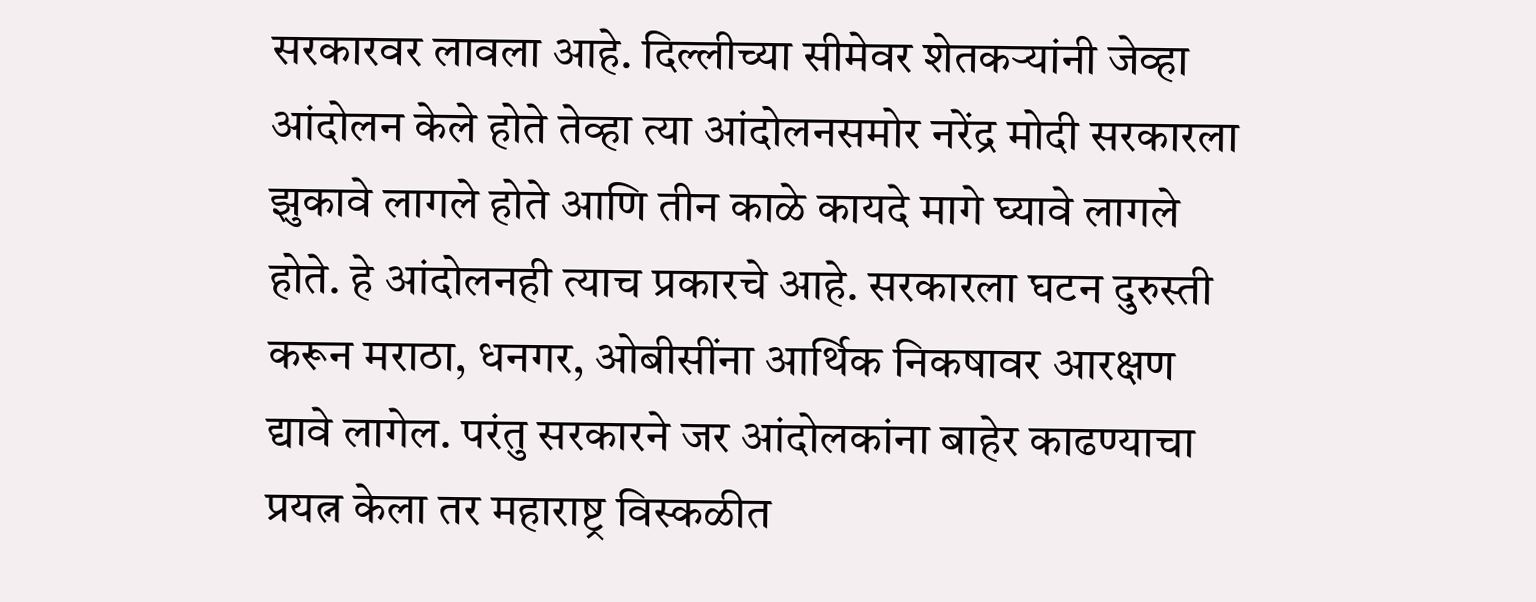सरकारवर लावला आहे. दिल्लीच्या सीमेवर शेतकऱ्यांनी जेव्हा आंदोलन केले होते तेव्हा त्या आंदोलनसमोर नरेंद्र मोदी सरकारला झुकावे लागले होते आणि तीन काळे कायदे मागे घ्यावे लागले होते. हे आंदोलनही त्याच प्रकारचे आहे. सरकारला घटन दुरुस्ती करून मराठा, धनगर, ओबीसींना आर्थिक निकषावर आरक्षण द्यावे लागेल. परंतु सरकारने जर आंदोलकांना बाहेर काढण्याचा प्रयत्न केला तर महाराष्ट्र विस्कळीत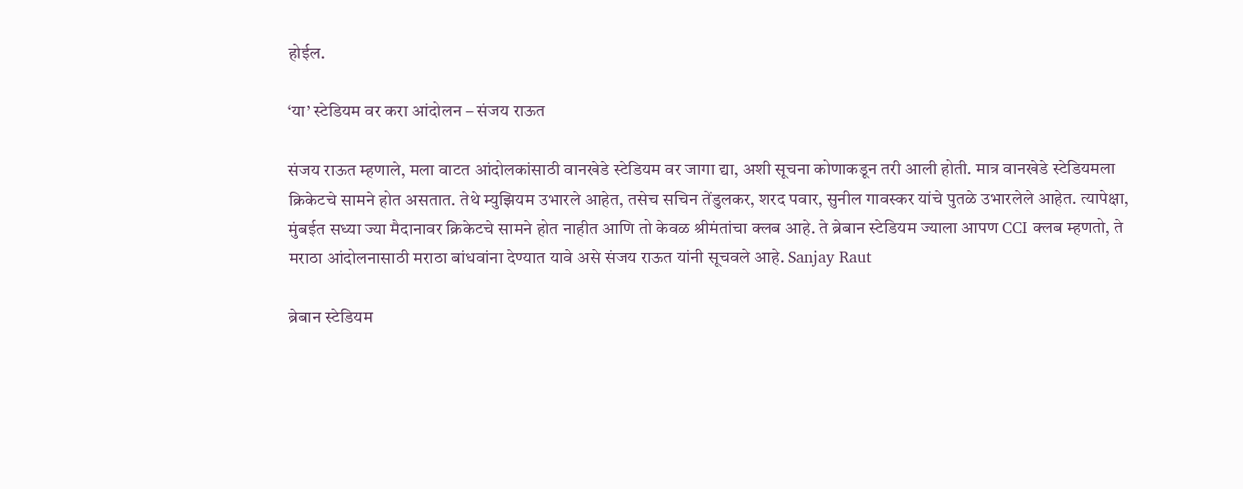होईल.

‘या’ स्टेडियम वर करा आंदोलन – संजय राऊत

संजय राऊत म्हणाले, मला वाटत आंदोलकांसाठी वानखेडे स्टेडियम वर जागा द्या, अशी सूचना कोणाकडून तरी आली होती. मात्र वानखेडे स्टेडियमला क्रिकेटचे सामने होत असतात. तेथे म्युझियम उभारले आहेत, तसेच सचिन तेंडुलकर, शरद पवार, सुनील गावस्कर यांचे पुतळे उभारलेले आहेत. त्यापेक्षा, मुंबईत सध्या ज्या मैदानावर क्रिकेटचे सामने होत नाहीत आणि तो केवळ श्रीमंतांचा क्लब आहे. ते ब्रेबान स्टेडियम ज्याला आपण CCI क्लब म्हणतो, ते मराठा आंदोलनासाठी मराठा बांधवांना देण्यात यावे असे संजय राऊत यांनी सूचवले आहे. Sanjay Raut

ब्रेबान स्टेडियम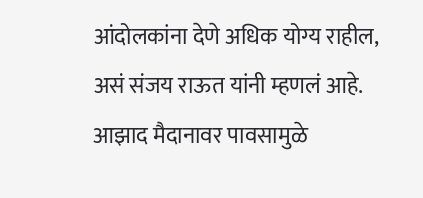आंदोलकांना देणे अधिक योग्य राहील, असं संजय राऊत यांनी म्हणलं आहे. आझाद मैदानावर पावसामुळे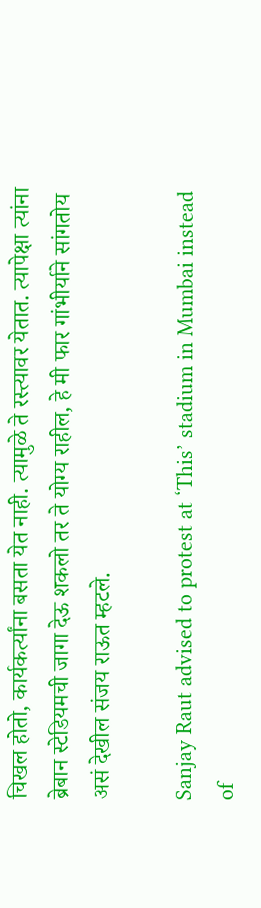चिखल होतो, कार्यकर्त्यांना बसता येत नाही. त्यामुळे ते रस्त्यावर येतात. त्यापेक्षा त्यांना ब्रेबान स्टेडियमची जागा देऊ शकलो तर ते योग्य राहील, हे मी फार गांभीर्याने सांगतोय असं देखील संजय राऊत म्हटले.

Sanjay Raut advised to protest at ‘This’ stadium in Mumbai instead of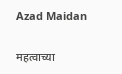Azad Maidan

महत्वाच्या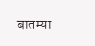बातम्या